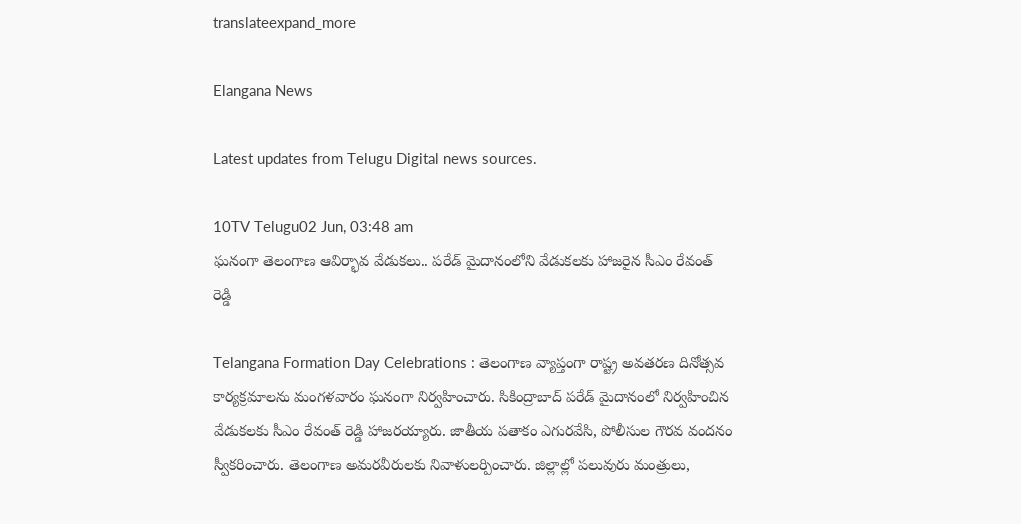translateexpand_more

Elangana News

Latest updates from Telugu Digital news sources.

10TV Telugu02 Jun, 03:48 am
ఘనంగా తెలంగాణ ఆవిర్భావ వేడుకలు.. పరేడ్ మైదానంలోని వేడుకలకు హాజరైన సీఎం రేవంత్ రెడ్డి

Telangana Formation Day Celebrations : తెలంగాణ వ్యాప్తంగా రాష్ట్ర అవతరణ దినోత్సవ కార్యక్రమాలను మంగళవారం ఘనంగా నిర్వహించారు. సికింద్రాబాద్ పరేడ్ మైదానంలో నిర్వహించిన వేడుకలకు సీఎం రేవంత్ రెడ్డి హాజరయ్యారు. జాతీయ పతాకం ఎగురవేసి, పోలీసుల గౌరవ వందనం స్వీకరించారు. తెలంగాణ అమరవీరులకు నివాళులర్పించారు. జిల్లాల్లో పలువురు మంత్రులు,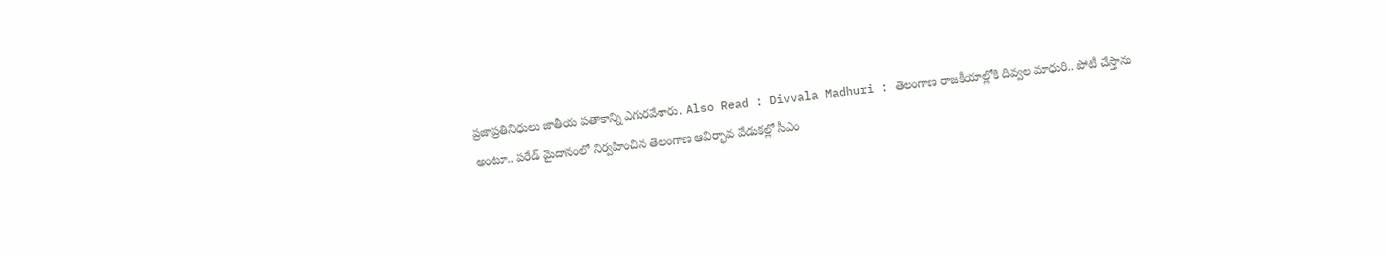ప్రజాప్రతినిధులు జాతీయ పతాకాన్ని ఎగురవేశారు. Also Read : Divvala Madhuri : తెలంగాణ రాజకీయాల్లోకి దివ్వల మాధురి.. పోటీ చేస్తాను అంటూ.. పరేడ్ మైదానంలో నిర్వహించిన తెలంగాణ ఆవిర్భావ వేడుకల్లో సీఎం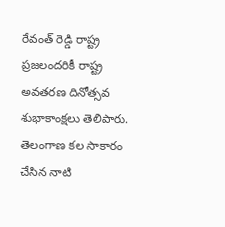రేవంత్ రెడ్డి రాష్ట్ర ప్రజలందరికీ రాష్ట్ర అవతరణ దినోత్సవ శుభాకాంక్షలు తెలిపారు. తెలంగాణ కల సాకారం చేసిన నాటి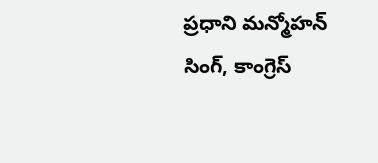ప్రధాని మన్మోహన్ సింగ్, కాంగ్రెస్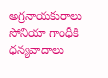అగ్రనాయకురాలు సోనియా గాంధీకి ధన్యవాదాలు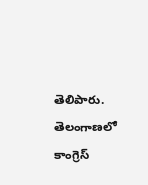తెలిపారు. తెలంగాణలో కాంగ్రెస్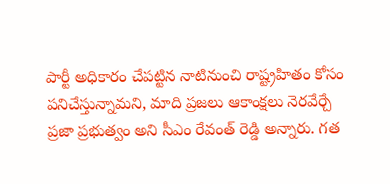పార్టీ అధికారం చేపట్టిన నాటినుంచి రాష్ట్రహితం కోసం పనిచేస్తున్నామని, మాది ప్రజలు ఆకాంక్షలు నెరవేర్చే ప్రజా ప్రభుత్వం అని సీఎం రేవంత్ రెడ్డి అన్నారు. గత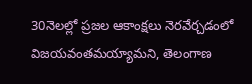30నెలల్లో ప్రజల ఆకాంక్షలు నెరవేర్చడంలో విజయవంతమయ్యామని, తెలంగాణ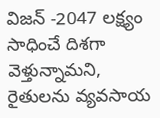విజన్ -2047 లక్ష్యం సాధించే దిశగా వెళ్తున్నామని, రైతులను వ్యవసాయ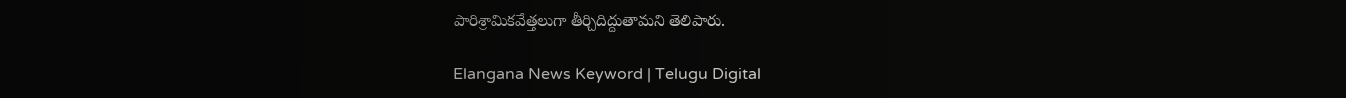పారిశ్రామికవేత్తలుగా తీర్చిదిద్దుతామని తెలిపారు.

Elangana News Keyword | Telugu Digital